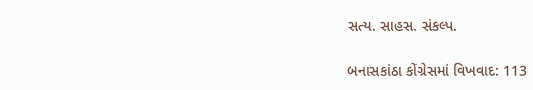સત્ય. સાહસ. સંકલ્પ.

બનાસકાંઠા કોંગ્રેસમાં વિખવાદ: 113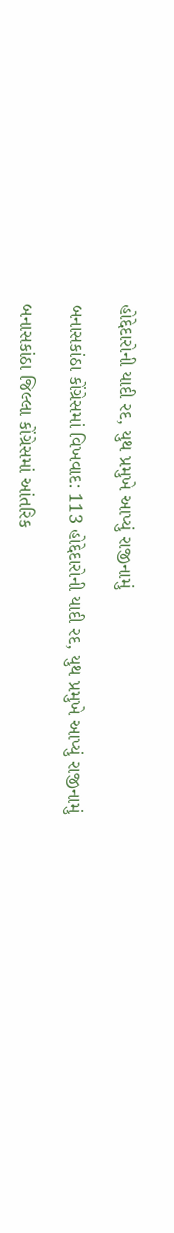હોદ્દેદારોની યાદી રદ, યુથ પ્રમુખે આપ્યું રાજીનામું

બનાસકાંઠા કોંગ્રેસમાં વિખવાદ: 113 હોદ્દેદારોની યાદી રદ, યુથ પ્રમુખે આપ્યું રાજીનામું

બનાસકાંઠા જિલ્લા કોંગ્રેસમાં આંતરિક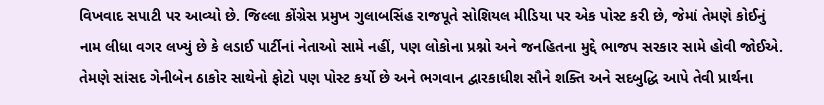વિખવાદ સપાટી પર આવ્યો છે. જિલ્લા કોંગ્રેસ પ્રમુખ ગુલાબસિંહ રાજપૂતે સોશિયલ મીડિયા પર એક પોસ્ટ કરી છે, જેમાં તેમણે કોઈનું નામ લીધા વગર લખ્યું છે કે લડાઈ પાર્ટીનાં નેતાઓ સામે નહીં, પણ લોકોના પ્રશ્નો અને જનહિતના મુદ્દે ભાજપ સરકાર સામે હોવી જોઈએ. તેમણે સાંસદ ગેનીબેન ઠાકોર સાથેનો ફોટો પણ પોસ્ટ કર્યો છે અને ભગવાન દ્વારકાધીશ સૌને શક્તિ અને સદબુદ્ધિ આપે તેવી પ્રાર્થના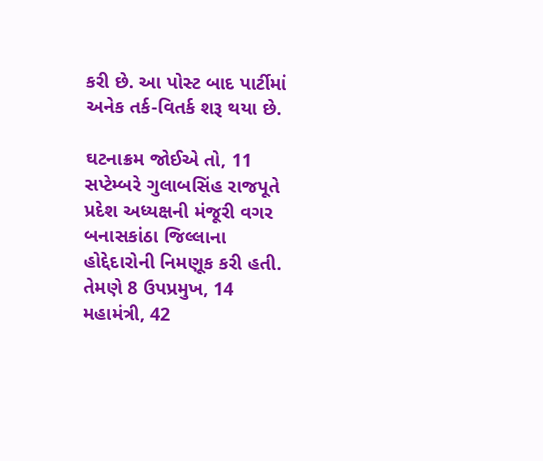કરી છે. આ પોસ્ટ બાદ પાર્ટીમાં અનેક તર્ક-વિતર્ક શરૂ થયા છે.

ઘટનાક્રમ જોઈએ તો, 11 સપ્ટેમ્બરે ગુલાબસિંહ રાજપૂતે પ્રદેશ અધ્યક્ષની મંજૂરી વગર બનાસકાંઠા જિલ્લાના હોદ્દેદારોની નિમણૂક કરી હતી. તેમણે 8 ઉપપ્રમુખ, 14 મહામંત્રી, 42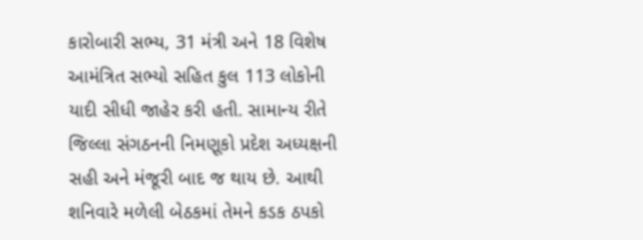કારોબારી સભ્ય, 31 મંત્રી અને 18 વિશેષ આમંત્રિત સભ્યો સહિત કુલ 113 લોકોની યાદી સીધી જાહેર કરી હતી. સામાન્ય રીતે જિલ્લા સંગઠનની નિમણૂકો પ્રદેશ અધ્યક્ષની સહી અને મંજૂરી બાદ જ થાય છે. આથી શનિવારે મળેલી બેઠકમાં તેમને કડક ઠપકો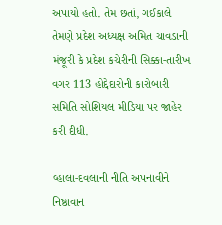અપાયો હતો. તેમ છતાં, ગઈકાલે તેમણે પ્રદેશ અધ્યક્ષ અમિત ચાવડાની મંજૂરી કે પ્રદેશ કચેરીની સિક્કા-તારીખ વગર 113 હોદ્દેદારોની કારોબારી સમિતિ સોશિયલ મીડિયા પર જાહેર કરી દીધી.

વ્હાલા-દવલાની નીતિ અપનાવીને નિષ્ઠાવાન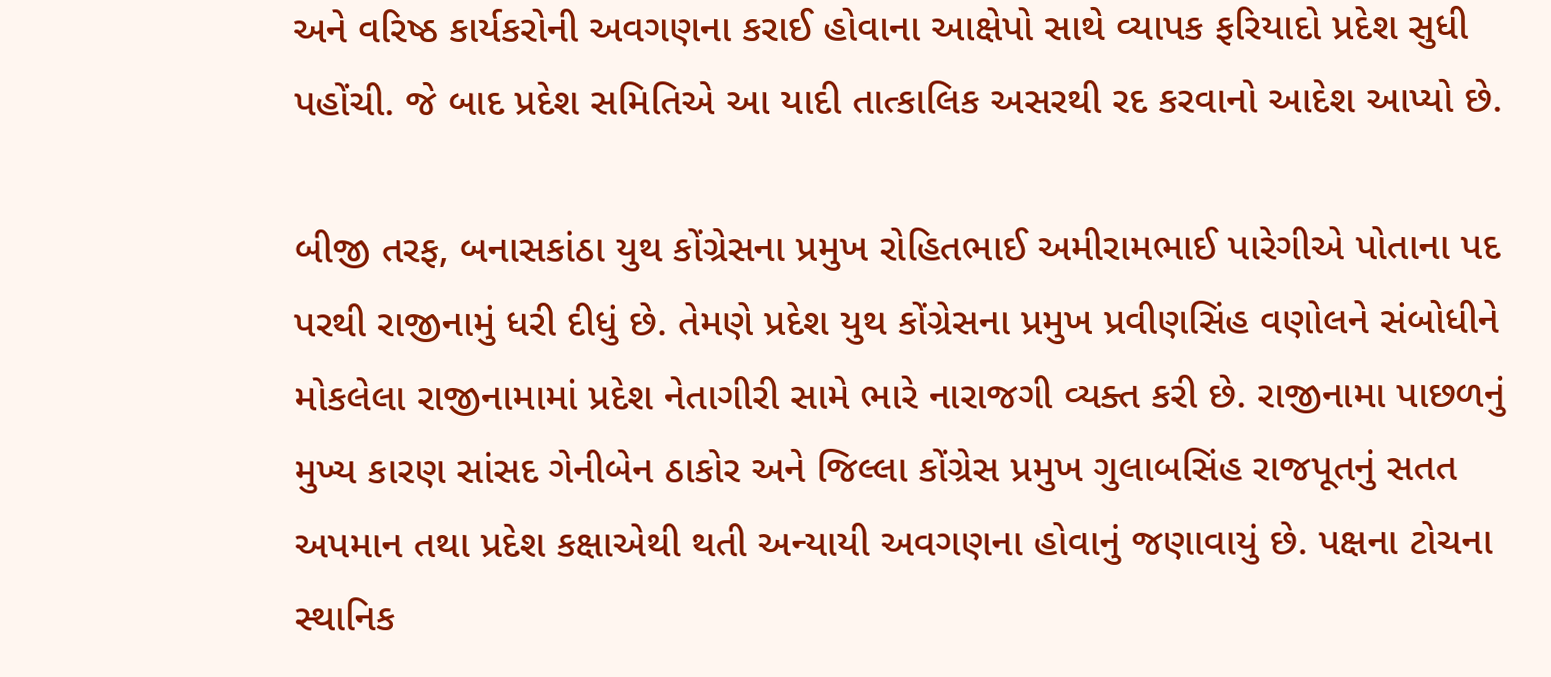અને વરિષ્ઠ કાર્યકરોની અવગણના કરાઈ હોવાના આક્ષેપો સાથે વ્યાપક ફરિયાદો પ્રદેશ સુધી પહોંચી. જે બાદ પ્રદેશ સમિતિએ આ યાદી તાત્કાલિક અસરથી રદ કરવાનો આદેશ આપ્યો છે.

બીજી તરફ, બનાસકાંઠા યુથ કોંગ્રેસના પ્રમુખ રોહિતભાઈ અમીરામભાઈ પારેગીએ પોતાના પદ પરથી રાજીનામું ધરી દીધું છે. તેમણે પ્રદેશ યુથ કોંગ્રેસના પ્રમુખ પ્રવીણસિંહ વણોલને સંબોધીને મોકલેલા રાજીનામામાં પ્રદેશ નેતાગીરી સામે ભારે નારાજગી વ્યક્ત કરી છે. રાજીનામા પાછળનું મુખ્ય કારણ સાંસદ ગેનીબેન ઠાકોર અને જિલ્લા કોંગ્રેસ પ્રમુખ ગુલાબસિંહ રાજપૂતનું સતત અપમાન તથા પ્રદેશ કક્ષાએથી થતી અન્યાયી અવગણના હોવાનું જણાવાયું છે. પક્ષના ટોચના સ્થાનિક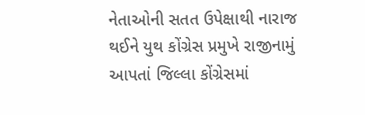નેતાઓની સતત ઉપેક્ષાથી નારાજ થઈને યુથ કોંગ્રેસ પ્રમુખે રાજીનામું આપતાં જિલ્લા કોંગ્રેસમાં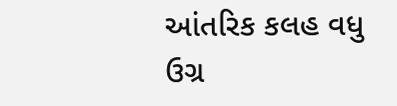આંતરિક કલહ વધુ ઉગ્ર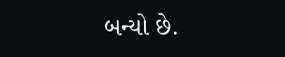બન્યો છે.